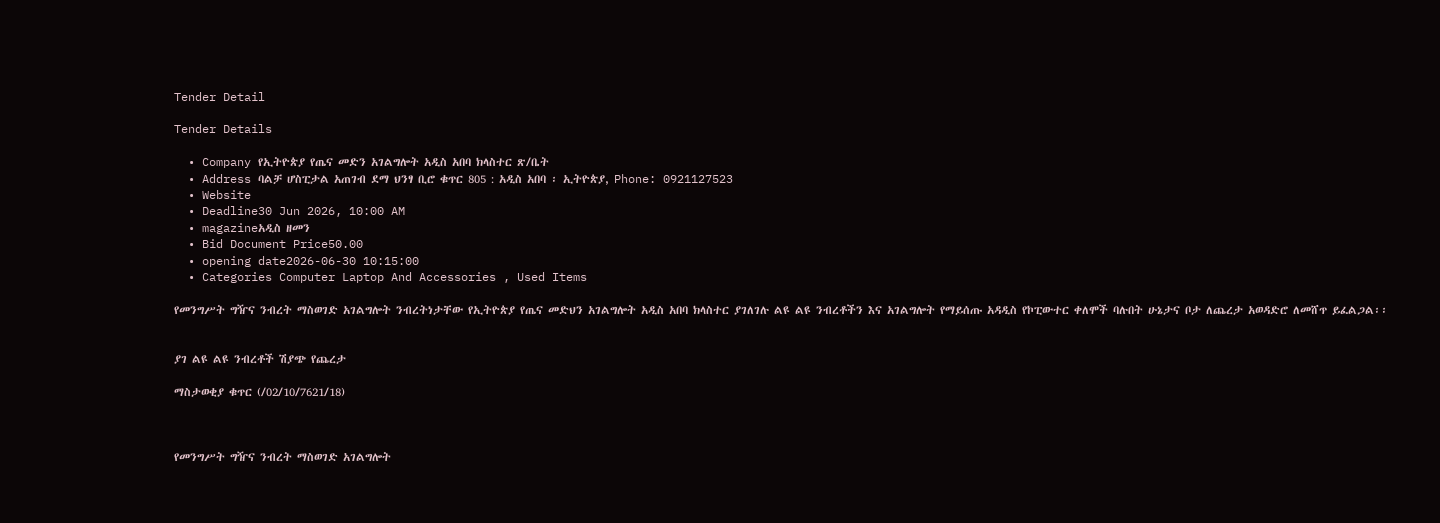Tender Detail

Tender Details

  • Company የኢትዮጵያ የጤና መድን አገልግሎት አዲስ አበባ ክላስተር ጽ/ቤት
  • Address ባልቻ ሆስፒታል አጠገብ ደማ ህንፃ ቢሮ ቁጥር 805 : አዲስ አበባ ፡ ኢትዮጵያ, Phone: 0921127523
  • Website
  • Deadline30 Jun 2026, 10:00 AM
  • magazineአዲስ ዘመን
  • Bid Document Price50.00
  • opening date2026-06-30 10:15:00
  • Categories Computer Laptop And Accessories , Used Items

የመንግሥት ግዥና ንብረት ማስወገድ አገልግሎት ንብረትነታቸው የኢትዮጵያ የጤና መድህን አገልግሎት አዲስ አበባ ክላስተር ያገለገሉ ልዩ ልዩ ንብረቶችን እና አገልግሎት የማይሰጡ አዳዲስ የኮፒውተር ቀለሞች ባሉበት ሁኔታና ቦታ ለጨረታ አወዳድሮ ለመሸጥ ይፈልጋል፡፡


ያገ ልዩ ልዩ ንብረቶች ሽያጭ የጨረታ

ማስታወቂያ ቁጥር (/02/10/7621/18)



የመንግሥት ግዥና ንብረት ማስወገድ አገልግሎት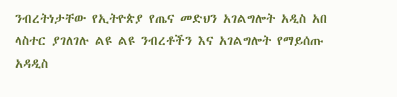ንብረትነታቸው የኢትዮጵያ የጤና መድህን አገልግሎት አዲስ አበ ላስተር ያገለገሉ ልዩ ልዩ ንብረቶችን እና አገልግሎት የማይሰጡ አዳዲስ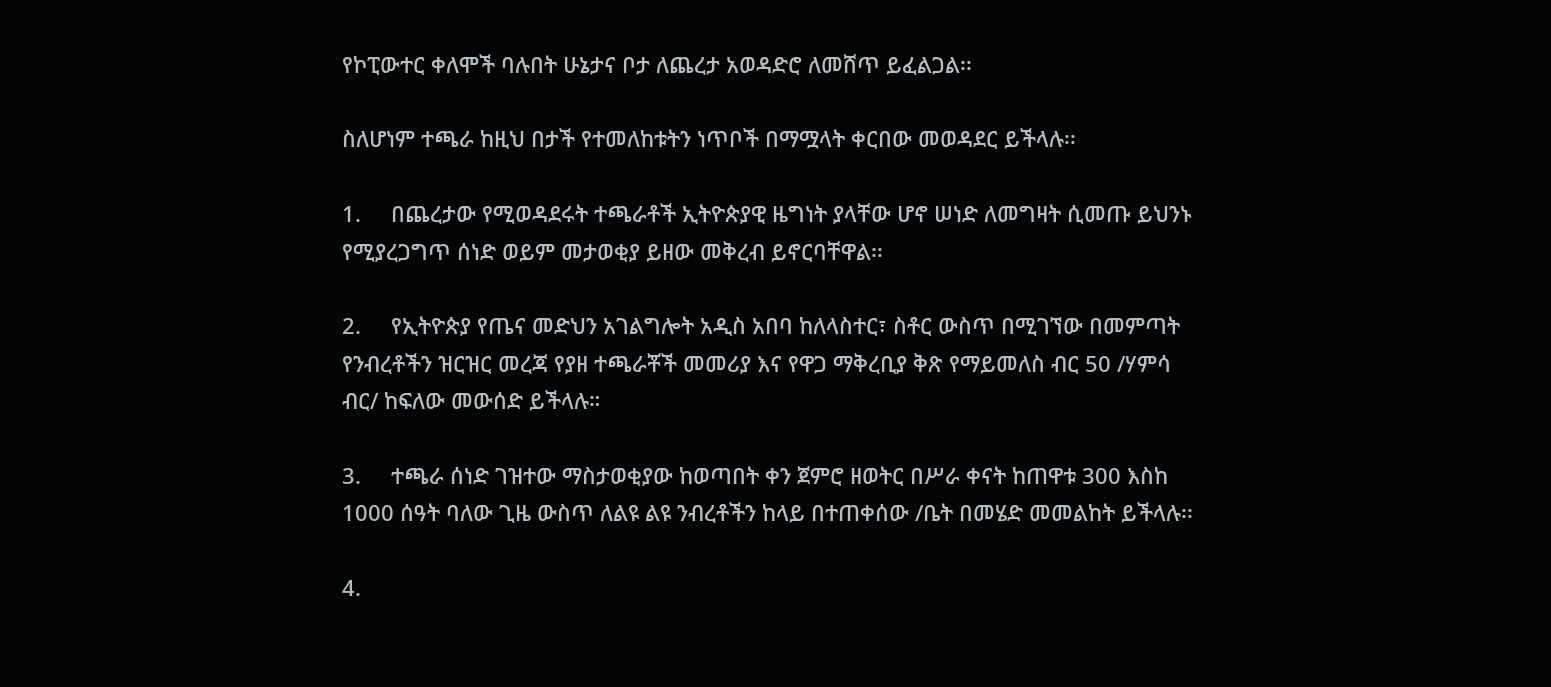የኮፒውተር ቀለሞች ባሉበት ሁኔታና ቦታ ለጨረታ አወዳድሮ ለመሸጥ ይፈልጋል፡፡

ስለሆነም ተጫራ ከዚህ በታች የተመለከቱትን ነጥቦች በማሟላት ቀርበው መወዳደር ይችላሉ፡፡

1.     በጨረታው የሚወዳደሩት ተጫራቶች ኢትዮጵያዊ ዜግነት ያላቸው ሆኖ ሠነድ ለመግዛት ሲመጡ ይህንኑ የሚያረጋግጥ ሰነድ ወይም መታወቂያ ይዘው መቅረብ ይኖርባቸዋል፡፡

2.     የኢትዮጵያ የጤና መድህን አገልግሎት አዲስ አበባ ከለላስተር፣ ስቶር ውስጥ በሚገኘው በመምጣት የንብረቶችን ዝርዝር መረጃ የያዘ ተጫራቾች መመሪያ እና የዋጋ ማቅረቢያ ቅጽ የማይመለስ ብር 50 /ሃምሳ ብር/ ከፍለው መውሰድ ይችላሉ።

3.     ተጫራ ሰነድ ገዝተው ማስታወቂያው ከወጣበት ቀን ጀምሮ ዘወትር በሥራ ቀናት ከጠዋቱ 300 እስከ 1000 ሰዓት ባለው ጊዜ ውስጥ ለልዩ ልዩ ንብረቶችን ከላይ በተጠቀሰው /ቤት በመሄድ መመልከት ይችላሉ፡፡

4.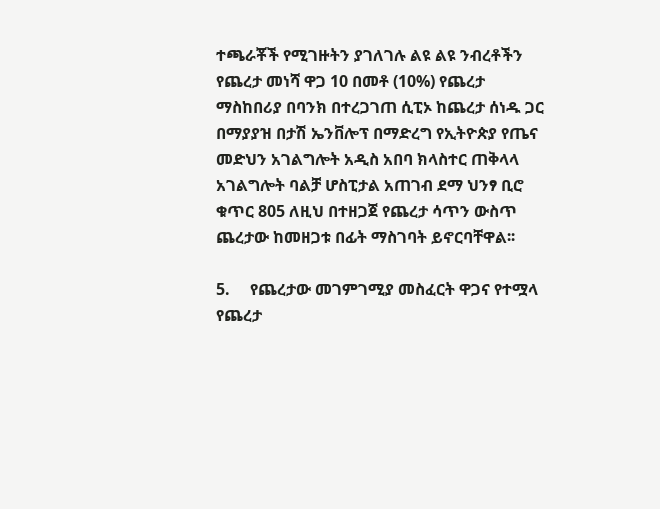ተጫራቾች የሚገዙትን ያገለገሉ ልዩ ልዩ ንብረቶችን የጨረታ መነሻ ዋጋ 10 በመቶ (10%) የጨረታ ማስከበሪያ በባንክ በተረጋገጠ ሲፒኦ ከጨረታ ሰነዱ ጋር በማያያዝ በታሽ ኤንቨሎፕ በማድረግ የኢትዮጵያ የጤና መድህን አገልግሎት አዲስ አበባ ክላስተር ጠቅላላ አገልግሎት ባልቻ ሆስፒታል አጠገብ ደማ ህንፃ ቢሮ ቁጥር 805 ለዚህ በተዘጋጀ የጨረታ ሳጥን ውስጥ ጨረታው ከመዘጋቱ በፊት ማስገባት ይኖርባቸዋል፡፡

5.     የጨረታው መገምገሚያ መስፈርት ዋጋና የተሟላ የጨረታ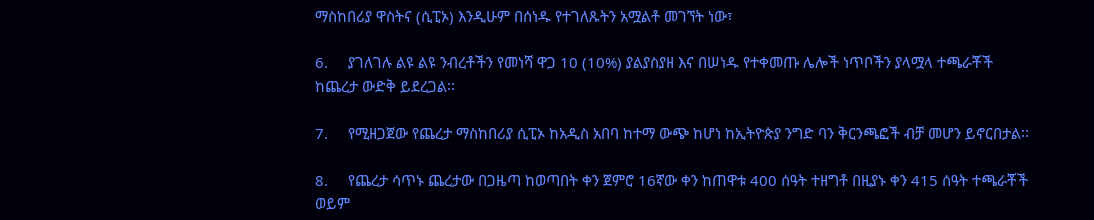ማስከበሪያ ዋስትና (ሲፒኦ) እንዲሁም በሰነዱ የተገለጹትን አሟልቶ መገኘት ነው፣

6.     ያገለገሉ ልዩ ልዩ ንብረቶችን የመነሻ ዋጋ 10 (10%) ያልያስያዘ እና በሠነዱ የተቀመጡ ሌሎች ነጥቦችን ያላሟላ ተጫራቾች ከጨረታ ውድቅ ይደረጋል፡፡

7.     የሚዘጋጀው የጨረታ ማስከበሪያ ሲፒኦ ከአዲስ አበባ ከተማ ውጭ ከሆነ ከኢትዮጵያ ንግድ ባን ቅርንጫፎች ብቻ መሆን ይኖርበታል፡፡

8.     የጨረታ ሳጥኑ ጨረታው በጋዜጣ ከወጣበት ቀን ጀምሮ 16ኛው ቀን ከጠዋቱ 400 ሰዓት ተዘግቶ በዚያኑ ቀን 415 ሰዓት ተጫራቾች ወይም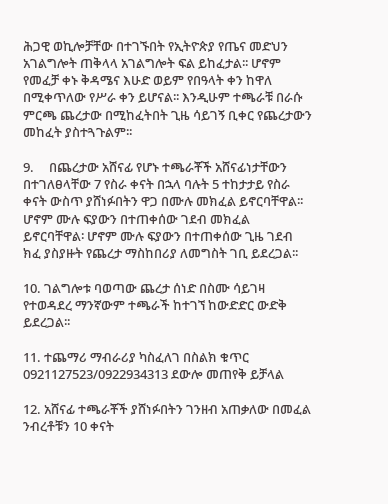ሕጋዊ ወኪሎቻቸው በተገኙበት የኢትዮጵያ የጤና መድህን አገልግሎት ጠቅላላ አገልግሎት ፍል ይከፈታል፡፡ ሆኖም የመፈቻ ቀኑ ቅዳሜና እሁድ ወይም የበዓላት ቀን ከዋለ በሚቀጥለው የሥራ ቀን ይሆናል፡፡ እንዲሁም ተጫራቹ በራሱ ምርጫ ጨረታው በሚከፈትበት ጊዜ ሳይገኝ ቢቀር የጨረታውን መከፈት ያስተጓጉልም፡፡

9.     በጨረታው አሸናፊ የሆኑ ተጫራቾች አሸናፊነታቸውን በተገለፀላቸው 7 የስራ ቀናት በኋላ ባሉት 5 ተከታታይ የስራ ቀናት ውስጥ ያሸነፉበትን ዋጋ በሙሉ መክፈል ይኖርባቸዋል፡፡ ሆኖም ሙሉ ፍያውን በተጠቀሰው ገደብ መክፈል ይኖርባቸዋል፡ ሆኖም ሙሉ ፍያውን በተጠቀሰው ጊዜ ገደብ ክፈ ያስያዙት የጨረታ ማስከበሪያ ለመግስት ገቢ ይደረጋል፡፡

10. ገልግሎቱ ባወጣው ጨረታ ሰነድ በስሙ ሳይገዛ የተወዳደረ ማንኛውም ተጫራች ከተገኘ ከውድድር ውድቅ ይደረጋል፡፡

11. ተጨማሪ ማብራሪያ ካስፈለገ በስልክ ቁጥር 0921127523/0922934313 ደውሎ መጠየቅ ይቻላል

12. አሸናፊ ተጫራቾች ያሸነፉበትን ገንዘብ አጠቃለው በመፈል ንብረቶቹን 10 ቀናት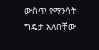ውስጥ የማንሳት ግዴታ አለበቸው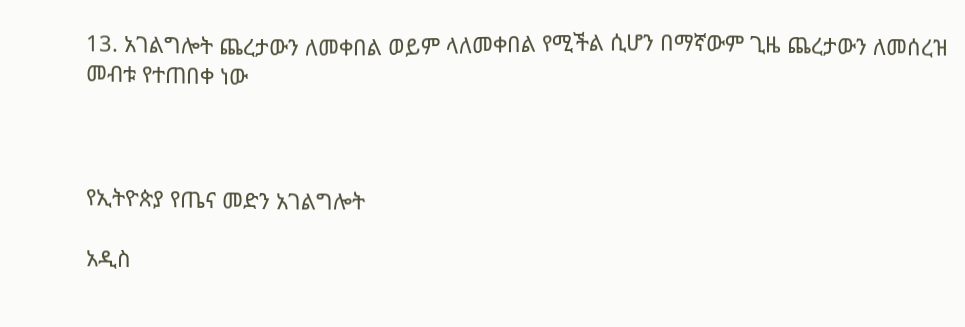13. አገልግሎት ጨረታውን ለመቀበል ወይም ላለመቀበል የሚችል ሲሆን በማኛውም ጊዜ ጨረታውን ለመሰረዝ መብቱ የተጠበቀ ነው



የኢትዮጵያ የጤና መድን አገልግሎት

አዲስ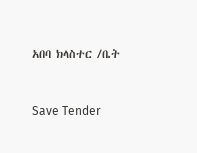አበባ ክላስተር /ቤት



Save Tender